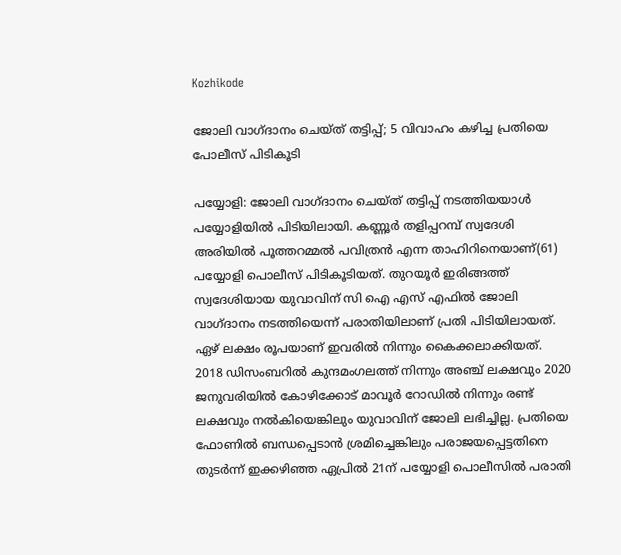Kozhikode

ജോലി വാഗ്ദാനം ചെയ്ത് തട്ടിപ്പ്; 5 വിവാഹം കഴിച്ച പ്രതിയെ പോലീസ് പിടികൂടി

പയ്യോളി: ജോലി വാഗ്ദാനം ചെയ്ത് തട്ടിപ്പ് നടത്തിയയാള്‍ പയ്യോളിയില്‍ പിടിയിലായി. കണ്ണൂര്‍ തളിപ്പറമ്പ് സ്വദേശി അരിയില്‍ പൂത്തറമ്മല്‍ പവിത്രന്‍ എന്ന താഹിറിനെയാണ്(61) പയ്യോളി പൊലീസ് പിടികൂടിയത്. തുറയൂര്‍ ഇരിങ്ങത്ത് സ്വദേശിയായ യുവാവിന് സി ഐ എസ് എഫില്‍ ജോലി വാഗ്ദാനം നടത്തിയെന്ന് പരാതിയിലാണ് പ്രതി പിടിയിലായത്. ഏഴ് ലക്ഷം രൂപയാണ് ഇവരില്‍ നിന്നും കൈക്കലാക്കിയത്. 2018 ഡിസംബറില്‍ കുന്ദമംഗലത്ത് നിന്നും അഞ്ച് ലക്ഷവും 2020 ജനുവരിയില്‍ കോഴിക്കോട് മാവൂര്‍ റോഡില്‍ നിന്നും രണ്ട് ലക്ഷവും നല്‍കിയെങ്കിലും യുവാവിന് ജോലി ലഭിച്ചില്ല. പ്രതിയെ ഫോണില്‍ ബന്ധപ്പെടാന്‍ ശ്രമിച്ചെങ്കിലും പരാജയപ്പെട്ടതിനെ തുടര്‍ന്ന് ഇക്കഴിഞ്ഞ ഏപ്രില്‍ 21ന് പയ്യോളി പൊലീസില്‍ പരാതി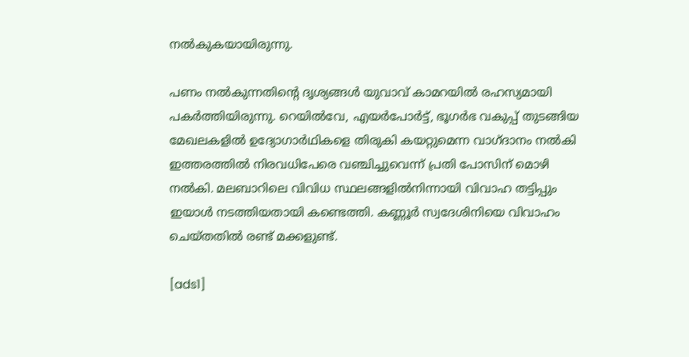നല്‍കുകയായിരുന്നു.

പണം നല്‍കുന്നതിന്റെ ദൃശ്യങ്ങള്‍ യുവാവ് കാമറയില്‍ രഹസ്യമായി പകര്‍ത്തിയിരുന്നു. റെയില്‍വേ, എയര്‍പോര്‍ട്ട്, ഭൂഗര്‍ഭ വകുപ്പ് തുടങ്ങിയ മേഖലകളില്‍ ഉദ്യോഗാര്‍ഥികളെ തിരുകി കയറ്റുമെന്ന വാഗ്ദാനം നല്‍കി ഇത്തരത്തില്‍ നിരവധിപേരെ വഞ്ചിച്ചുവെന്ന് പ്രതി പോസിന് മൊഴി നല്‍കി. മലബാറിലെ വിവിധ സ്ഥലങ്ങളില്‍നിന്നായി വിവാഹ തട്ടിപ്പും ഇയാള്‍ നടത്തിയതായി കണ്ടെത്തി. കണ്ണൂര്‍ സ്വദേശിനിയെ വിവാഹം ചെയ്തതില്‍ രണ്ട് മക്കളുണ്ട്.

[ads1]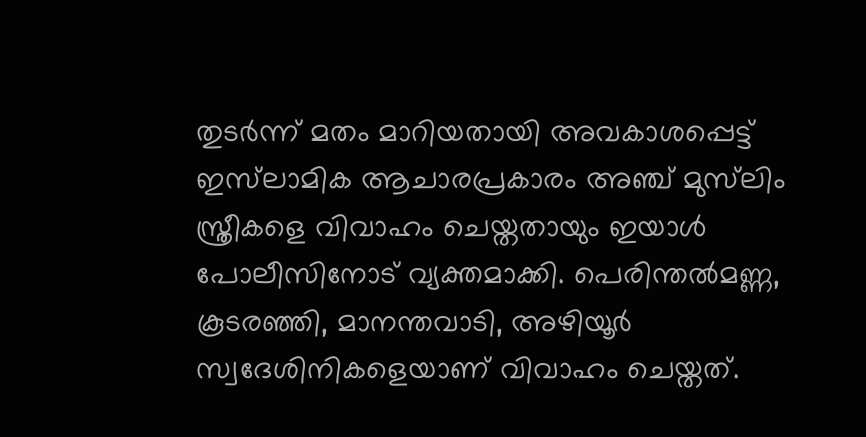തുടര്‍ന്ന് മതം മാറിയതായി അവകാശപ്പെട്ട് ഇസ്‌ലാമിക ആചാരപ്രകാരം അഞ്ച് മുസ്‌ലിം സ്ത്രീകളെ വിവാഹം ചെയ്തതായും ഇയാള്‍ പോലീസിനോട് വ്യക്തമാക്കി. പെരിന്തല്‍മണ്ണ, കൂടരഞ്ഞി, മാനന്തവാടി, അഴിയൂര്‍ സ്വദേശിനികളെയാണ് വിവാഹം ചെയ്തത്.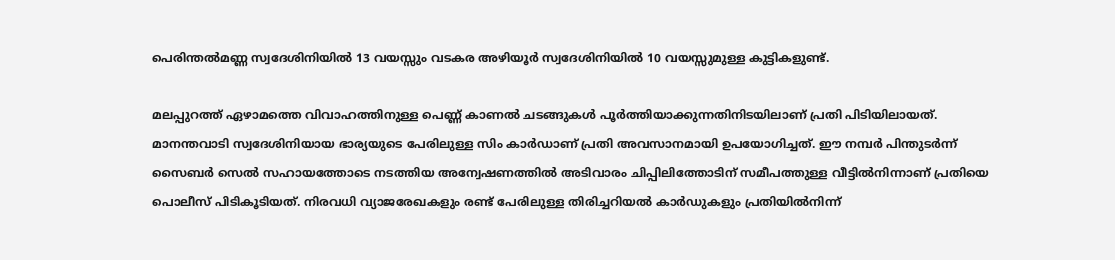പെരിന്തല്‍മണ്ണ സ്വദേശിനിയില്‍ 13 വയസ്സും വടകര അഴിയൂര്‍ സ്വദേശിനിയില്‍ 10 വയസ്സുമുള്ള കുട്ടികളുണ്ട്.

മലപ്പുറത്ത് ഏഴാമത്തെ വിവാഹത്തിനുള്ള പെണ്ണ് കാണല്‍ ചടങ്ങുകള്‍ പൂര്‍ത്തിയാക്കുന്നതിനിടയിലാണ് പ്രതി പിടിയിലായത്. മാനന്തവാടി സ്വദേശിനിയായ ഭാര്യയുടെ പേരിലുള്ള സിം കാര്‍ഡാണ് പ്രതി അവസാനമായി ഉപയോഗിച്ചത്. ഈ നമ്പര്‍ പിന്തുടര്‍ന്ന് സൈബര്‍ സെല്‍ സഹായത്തോടെ നടത്തിയ അന്വേഷണത്തില്‍ അടിവാരം ചിപ്പിലിത്തോടിന് സമീപത്തുള്ള വീട്ടില്‍നിന്നാണ് പ്രതിയെ പൊലീസ് പിടികൂടിയത്. നിരവധി വ്യാജരേഖകളും രണ്ട് പേരിലുള്ള തിരിച്ചറിയല്‍ കാര്‍ഡുകളും പ്രതിയില്‍നിന്ന്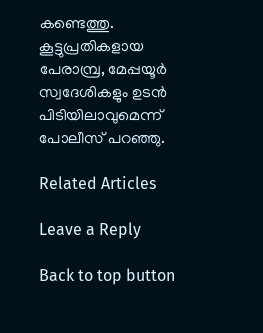കണ്ടെത്തു. കൂട്ടുപ്രതികളായ പേരാമ്പ്ര, മേപ്പയൂര്‍ സ്വദേശികളും ഉടന്‍ പിടിയിലാവുമെന്ന് പോലീസ് പറഞ്ഞു.

Related Articles

Leave a Reply

Back to top button